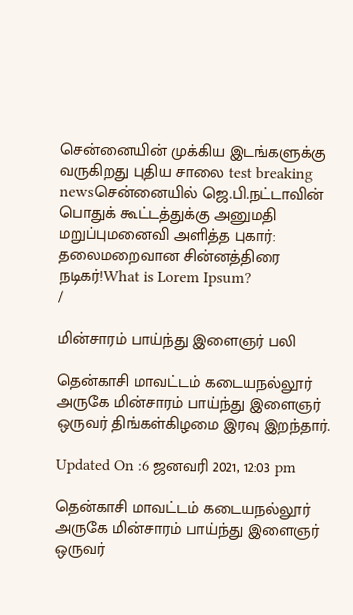சென்னையின் முக்கிய இடங்களுக்கு வருகிறது புதிய சாலை test breaking newsசென்னையில் ஜெ.பி.நட்டாவின் பொதுக் கூட்டத்துக்கு அனுமதி மறுப்புமனைவி அளித்த புகார்: தலைமறைவான சின்னத்திரை நடிகர்!What is Lorem Ipsum?
/

மின்சாரம் பாய்ந்து இளைஞர் பலி

தென்காசி மாவட்டம் கடையநல்லூர் அருகே மின்சாரம் பாய்ந்து இளைஞர் ஒருவர் திங்கள்கிழமை இரவு இறந்தார்.

Updated On :6 ஜனவரி 2021, 12:03 pm

தென்காசி மாவட்டம் கடையநல்லூர் அருகே மின்சாரம் பாய்ந்து இளைஞர் ஒருவர்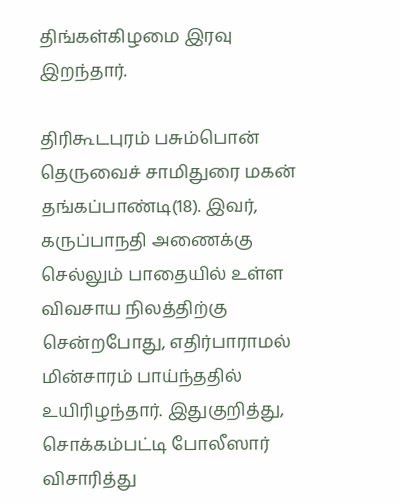திங்கள்கிழமை இரவு இறந்தார்.

திரிகூடபுரம் பசும்பொன் தெருவைச் சாமிதுரை மகன் தங்கப்பாண்டி(18). இவர், கருப்பாநதி அணைக்கு செல்லும் பாதையில் உள்ள விவசாய நிலத்திற்கு சென்றபோது, எதிர்பாராமல் மின்சாரம் பாய்ந்ததில் உயிரிழந்தார். இதுகுறித்து, சொக்கம்பட்டி போலீஸார் விசாரித்து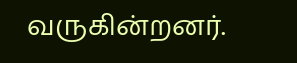வருகின்றனர்.